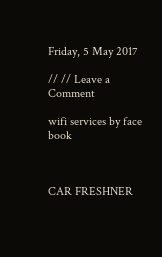Friday, 5 May 2017

// // Leave a Comment

wifi services by face book



CAR FRESHNER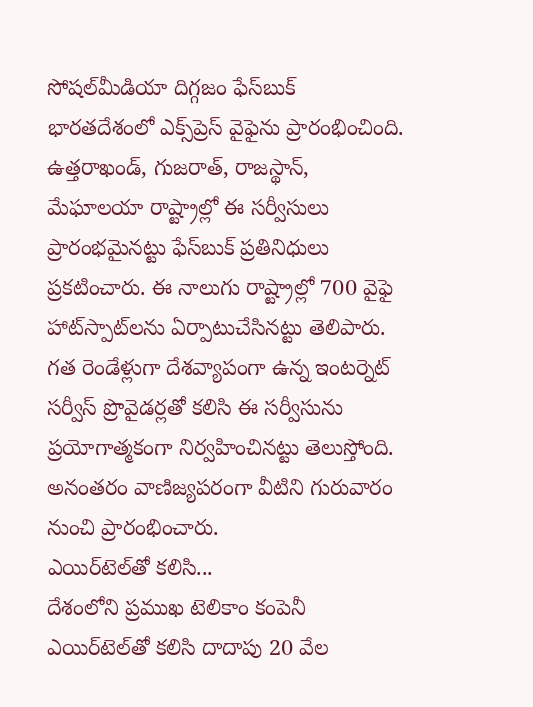సోషల్‌మీడియా దిగ్గజం ఫేస్‌బుక్‌ భారతదేశంలో ఎక్స్‌ప్రెస్‌ వైఫైను ప్రారంభించింది. ఉత్తరాఖండ్‌, గుజరాత్‌, రాజస్థాన్‌, మేఘాలయా రాష్ట్రాల్లో ఈ సర్వీసులు ప్రారంభమైనట్టు ఫేస్‌బుక్‌ ప్రతినిధులు ప్రకటించారు. ఈ నాలుగు రాష్ట్రాల్లో 700 వైఫై హాట్‌స్పాట్‌లను ఏర్పాటుచేసినట్టు తెలిపారు. గత రెండేళ్లుగా దేశవ్యాపంగా ఉన్న ఇంటర్నెట్‌ సర్వీస్‌ ప్రొవైడర్లతో కలిసి ఈ సర్వీసును ప్రయోగాత్మకంగా నిర్వహించినట్టు తెలుస్తోంది. అనంతరం వాణిజ్యపరంగా వీటిని గురువారం నుంచి ప్రారంభించారు.
ఎయిర్‌టెల్‌తో కలిసి...
దేశంలోని ప్రముఖ టెలికాం కంపెనీ ఎయిర్‌టెల్‌తో కలిసి దాదాపు 20 వేల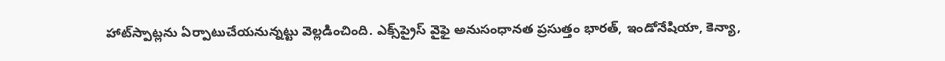హాట్‌స్పాట్లను ఏర్పాటుచేయనున్నట్టు వెల్లడించింది. ఎక్స్‌ప్రైస్‌ వైఫై అనుసంధానత ప్రసుత్తం భారత్‌, ఇండోనేషియా, కెన్యా,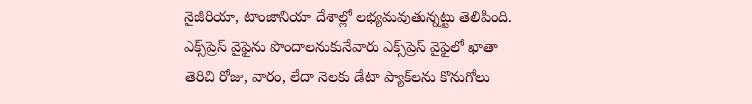నైజీరియా, టాంజానియా దేశాల్లో లభ్యమవుతున్నట్టు తెలిపింది. ఎక్స్‌ప్రెస్‌ వైఫైను పొందాలనుకునేవారు ఎక్స్‌ప్రెస్‌ వైఫైలో ఖాతా తెరిచి రోజు, వారం, లేదా నెలకు డేటా ప్యాక్‌లను కొనుగోలు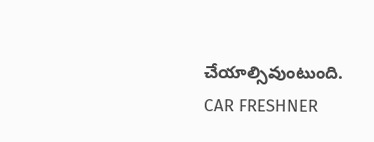చేయాల్సివుంటుంది.
CAR FRESHNER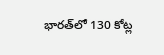భారత్‌లో 130 కోట్ల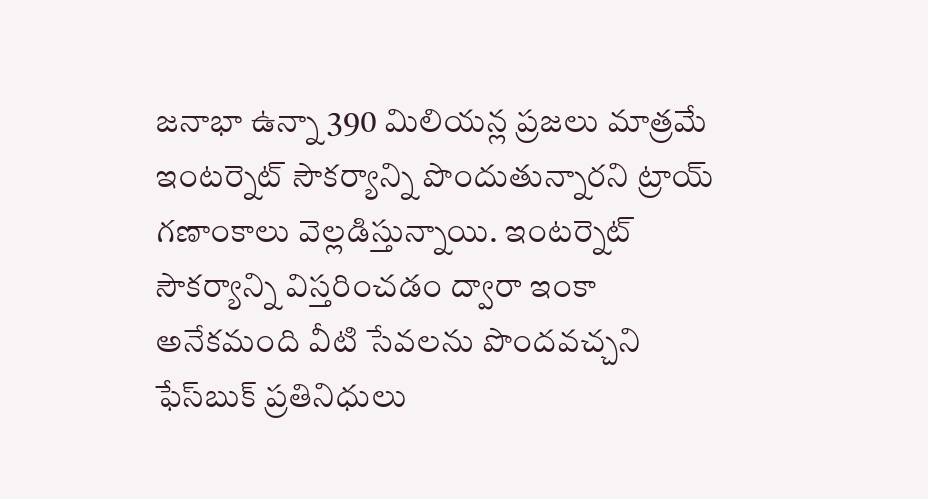జనాభా ఉన్నా 390 మిలియన్ల ప్రజలు మాత్రమే ఇంటర్నెట్‌ సౌకర్యాన్ని పొందుతున్నారని ట్రాయ్‌ గణాంకాలు వెల్లడిస్తున్నాయి. ఇంటర్నెట్‌ సౌకర్యాన్ని విస్తరించడం ద్వారా ఇంకా అనేకమంది వీటి సేవలను పొందవచ్చని ఫేస్‌బుక్‌ ప్రతినిధులు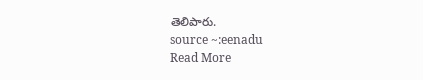తెలిపారు.
source ~:eenadu
Read More